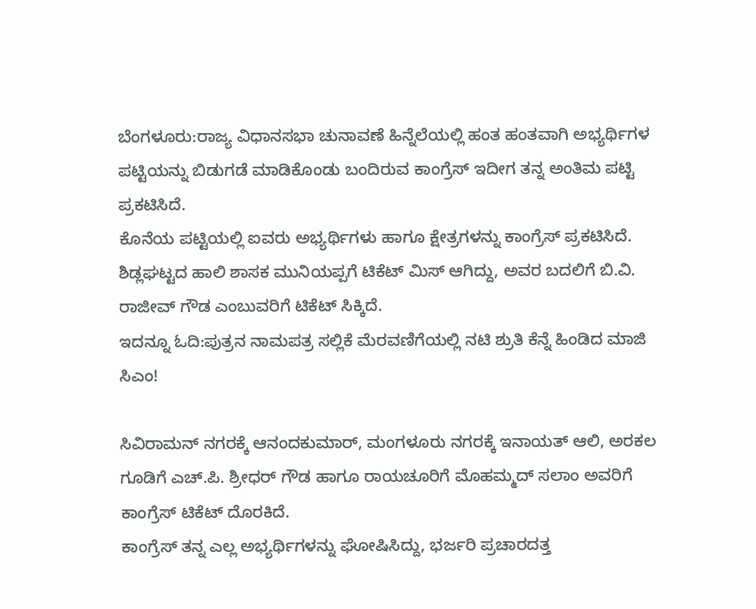ಬೆಂಗಳೂರು:ರಾಜ್ಯ ವಿಧಾನಸಭಾ ಚುನಾವಣೆ ಹಿನ್ನೆಲೆಯಲ್ಲಿ ಹಂತ ಹಂತವಾಗಿ ಅಭ್ಯರ್ಥಿಗಳ ಪಟ್ಟಿಯನ್ನು ಬಿಡುಗಡೆ ಮಾಡಿಕೊಂಡು ಬಂದಿರುವ ಕಾಂಗ್ರೆಸ್ ಇದೀಗ ತನ್ನ ಅಂತಿಮ ಪಟ್ಟಿ ಪ್ರಕಟಿಸಿದೆ.
ಕೊನೆಯ ಪಟ್ಟಿಯಲ್ಲಿ ಐವರು ಅಭ್ಯರ್ಥಿಗಳು ಹಾಗೂ ಕ್ಷೇತ್ರಗಳನ್ನು ಕಾಂಗ್ರೆಸ್ ಪ್ರಕಟಿಸಿದೆ. ಶಿಡ್ಲಘಟ್ಟದ ಹಾಲಿ ಶಾಸಕ ಮುನಿಯಪ್ಪಗೆ ಟಿಕೆಟ್ ಮಿಸ್ ಆಗಿದ್ದು, ಅವರ ಬದಲಿಗೆ ಬಿ.ವಿ. ರಾಜೀವ್ ಗೌಡ ಎಂಬುವರಿಗೆ ಟಿಕೆಟ್ ಸಿಕ್ಕಿದೆ.
ಇದನ್ನೂ ಓದಿ:ಪುತ್ರನ ನಾಮಪತ್ರ ಸಲ್ಲಿಕೆ ಮೆರವಣಿಗೆಯಲ್ಲಿ ನಟಿ ಶ್ರುತಿ ಕೆನ್ನೆ ಹಿಂಡಿದ ಮಾಜಿ ಸಿಎಂ!

ಸಿವಿರಾಮನ್ ನಗರಕ್ಕೆ ಆನಂದಕುಮಾರ್, ಮಂಗಳೂರು ನಗರಕ್ಕೆ ಇನಾಯತ್ ಆಲಿ, ಅರಕಲ ಗೂಡಿಗೆ ಎಚ್.ಪಿ. ಶ್ರೀಧರ್ ಗೌಡ ಹಾಗೂ ರಾಯಚೂರಿಗೆ ಮೊಹಮ್ಮದ್ ಸಲಾಂ ಅವರಿಗೆ ಕಾಂಗ್ರೆಸ್ ಟಿಕೆಟ್ ದೊರಕಿದೆ.
ಕಾಂಗ್ರೆಸ್ ತನ್ನ ಎಲ್ಲ ಅಭ್ಯರ್ಥಿಗಳನ್ನು ಘೋಷಿಸಿದ್ದು, ಭರ್ಜರಿ ಪ್ರಚಾರದತ್ತ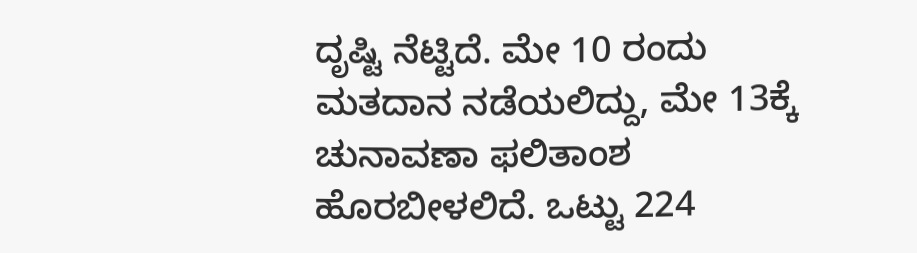ದೃಷ್ಟಿ ನೆಟ್ಟಿದೆ. ಮೇ 10 ರಂದು ಮತದಾನ ನಡೆಯಲಿದ್ದು, ಮೇ 13ಕ್ಕೆ ಚುನಾವಣಾ ಫಲಿತಾಂಶ ಹೊರಬೀಳಲಿದೆ. ಒಟ್ಟು 224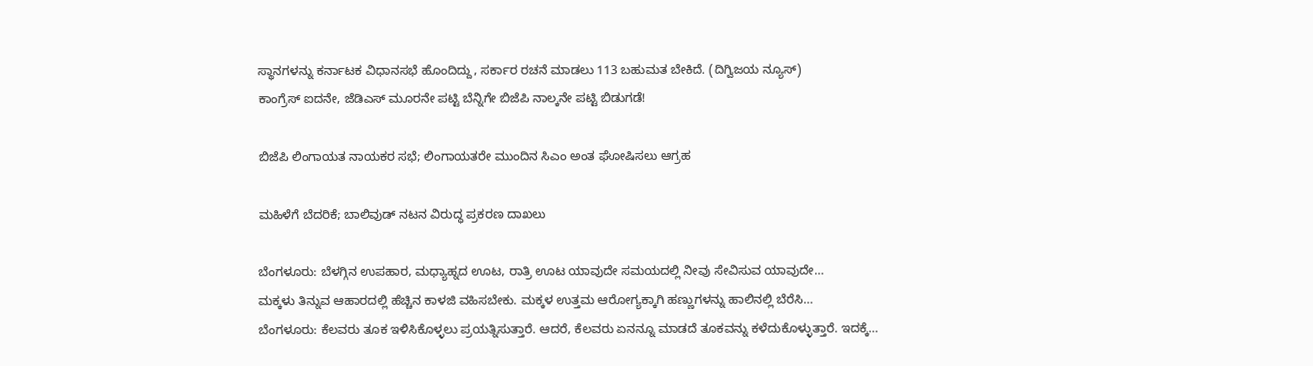ಸ್ಥಾನಗಳನ್ನು ಕರ್ನಾಟಕ ವಿಧಾನಸಭೆ ಹೊಂದಿದ್ದು, ಸರ್ಕಾರ ರಚನೆ ಮಾಡಲು 113 ಬಹುಮತ ಬೇಕಿದೆ. (ದಿಗ್ವಿಜಯ ನ್ಯೂಸ್)
ಕಾಂಗ್ರೆಸ್ ಐದನೇ, ಜೆಡಿಎಸ್ ಮೂರನೇ ಪಟ್ಟಿ ಬೆನ್ನಿಗೇ ಬಿಜೆಪಿ ನಾಲ್ಕನೇ ಪಟ್ಟಿ ಬಿಡುಗಡೆ!

ಬಿಜೆಪಿ ಲಿಂಗಾಯತ ನಾಯಕರ ಸಭೆ; ಲಿಂಗಾಯತರೇ ಮುಂದಿನ ಸಿಎಂ ಅಂತ ಘೋಷಿಸಲು ಆಗ್ರಹ

ಮಹಿಳೆಗೆ ಬೆದರಿಕೆ; ಬಾಲಿವುಡ್ ನಟನ ವಿರುದ್ಧ ಪ್ರಕರಣ ದಾಖಲು

ಬೆಂಗಳೂರು: ಬೆಳಗ್ಗಿನ ಉಪಹಾರ, ಮಧ್ಯಾಹ್ನದ ಊಟ, ರಾತ್ರಿ ಊಟ ಯಾವುದೇ ಸಮಯದಲ್ಲಿ ನೀವು ಸೇವಿಸುವ ಯಾವುದೇ…
ಮಕ್ಕಳು ತಿನ್ನುವ ಆಹಾರದಲ್ಲಿ ಹೆಚ್ಚಿನ ಕಾಳಜಿ ವಹಿಸಬೇಕು. ಮಕ್ಕಳ ಉತ್ತಮ ಆರೋಗ್ಯಕ್ಕಾಗಿ ಹಣ್ಣುಗಳನ್ನು ಹಾಲಿನಲ್ಲಿ ಬೆರೆಸಿ…
ಬೆಂಗಳೂರು: ಕೆಲವರು ತೂಕ ಇಳಿಸಿಕೊಳ್ಳಲು ಪ್ರಯತ್ನಿಸುತ್ತಾರೆ. ಆದರೆ, ಕೆಲವರು ಏನನ್ನೂ ಮಾಡದೆ ತೂಕವನ್ನು ಕಳೆದುಕೊಳ್ಳುತ್ತಾರೆ. ಇದಕ್ಕೆ…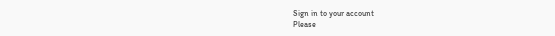Sign in to your account
Please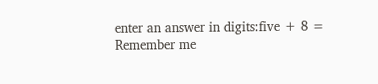enter an answer in digits:five + 8 =
Remember me